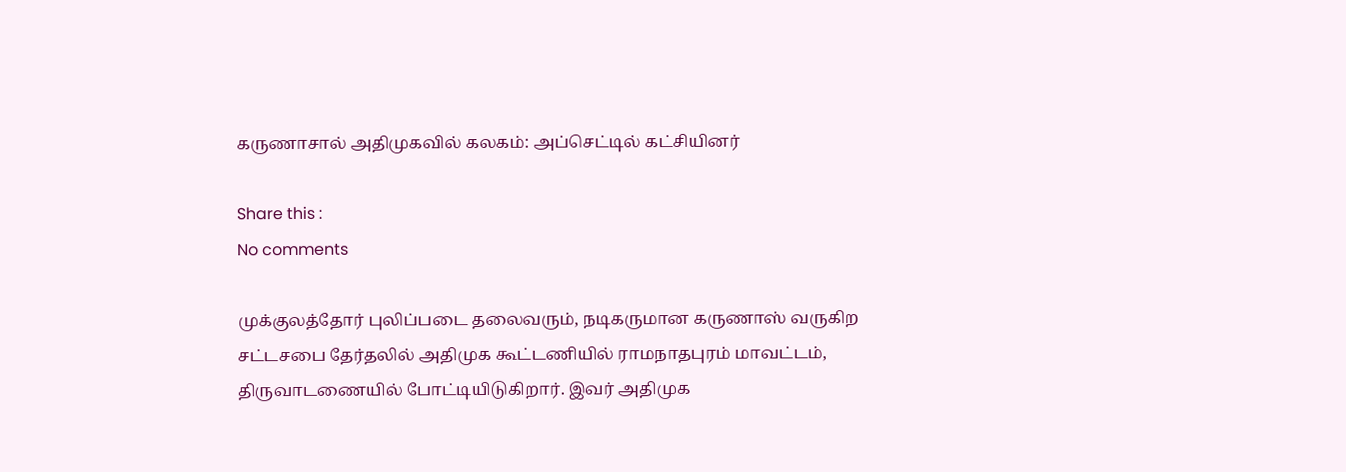கருணாசால் அதிமுகவில் கலகம்: அப்செட்டில் கட்சியினர்

Share this :
No comments

முக்குலத்தோர் புலிப்படை தலைவரும், நடிகருமான கருணாஸ் வருகிற சட்டசபை தேர்தலில் அதிமுக கூட்டணியில் ராமநாதபுரம் மாவட்டம், திருவாடணையில் போட்டியிடுகிறார். இவர் அதிமுக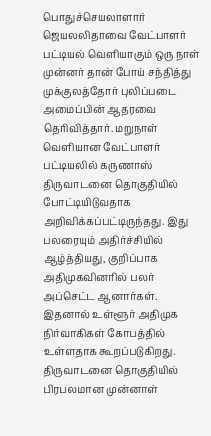பொதுச்செயலாளார் ஜெயலலிதாவை வேட்பாளர் பட்டியல் வெளியாகும் ஒரு நாள் முன்னர் தான் போய் சந்தித்து முக்குலத்தோர் புலிப்படை அமைப்பின் ஆதரவை தெரிவித்தார். மறுநாள் வெளியான வேட்பாளர் பட்டியலில் கருணாஸ் திருவாடனை தொகுதியில் போட்டியிடுவதாக அறிவிக்கப்பட்டிருந்தது. இது பலரையும் அதிர்ச்சியில் ஆழ்த்தியது, குறிப்பாக அதிமுகவினரில் பலர் அப்செட்ட ஆனார்கள். இதனால் உள்ளூர் அதிமுக நிர்வாகிகள் கோபத்தில் உள்ளதாக கூறப்படுகிறது. திருவாடனை தொகுதியில் பிரபலமான முன்னாள்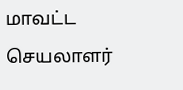மாவட்ட செயலாளர்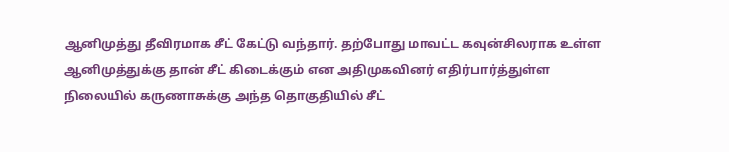ஆனிமுத்து தீவிரமாக சீட் கேட்டு வந்தார். தற்போது மாவட்ட கவுன்சிலராக உள்ள ஆனிமுத்துக்கு தான் சீட் கிடைக்கும் என அதிமுகவினர் எதிர்பார்த்துள்ள நிலையில் கருணாசுக்கு அந்த தொகுதியில் சீட்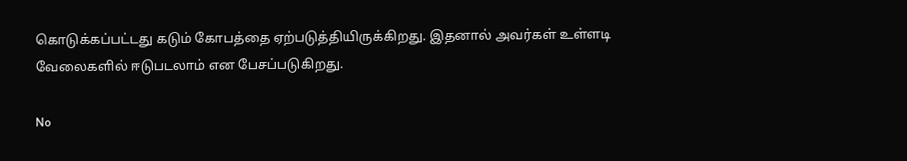கொடுக்கப்பட்டது கடும் கோபத்தை ஏற்படுத்தியிருக்கிறது. இதனால் அவர்கள் உள்ளடி வேலைகளில் ஈடுபடலாம் என பேசப்படுகிறது.

No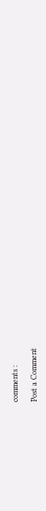comments :

Post a Comment